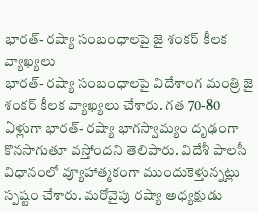భారత్- రష్యా సంబంధాలపై జై శంకర్ కీలక వ్యాఖ్యలు
భారత్- రష్యా సంబంధాలపై విదేశాంగ మంత్రి జై శంకర్ కీలక వ్యాఖ్యలు చేశారు. గత 70-80 ఏళ్లుగా భారత్- రష్యా భాగస్వామ్యం దృఢంగా కొనసాగుతూ వస్తోందని తెలిపారు. విదేశీ పాలసీ విధానంలో వ్యూహాత్మకంగా ముందుకెళ్తున్నట్లు స్పష్టం చేశారు. మరోవైపు రష్యా అధ్యక్షుడు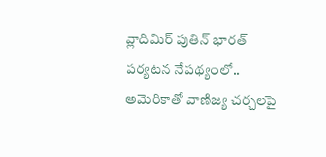వ్లాదిమిర్ పుతిన్ భారత్ పర్యటన నేపథ్యంలో.. అమెరికాతో వాణిజ్య చర్చలపై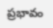ప్రభావం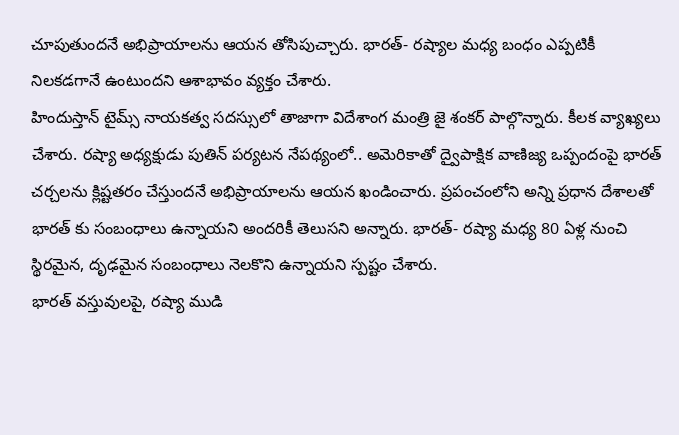చూపుతుందనే అభిప్రాయాలను ఆయన తోసిపుచ్చారు. భారత్- రష్యాల మధ్య బంధం ఎప్పటికీ నిలకడగానే ఉంటుందని ఆశాభావం వ్యక్తం చేశారు.
హిందుస్తాన్ టైమ్స్ నాయకత్వ సదస్సులో తాజాగా విదేశాంగ మంత్రి జై శంకర్ పాల్గొన్నారు. కీలక వ్యాఖ్యలు చేశారు. రష్యా అధ్యక్షుడు పుతిన్ పర్యటన నేపథ్యంలో.. అమెరికాతో ద్వైపాక్షిక వాణిజ్య ఒప్పందంపై భారత్ చర్చలను క్లిష్టతరం చేస్తుందనే అభిప్రాయాలను ఆయన ఖండించారు. ప్రపంచంలోని అన్ని ప్రధాన దేశాలతో భారత్ కు సంబంధాలు ఉన్నాయని అందరికీ తెలుసని అన్నారు. భారత్- రష్యా మధ్య 80 ఏళ్ల నుంచి స్థిరమైన, దృఢమైన సంబంధాలు నెలకొని ఉన్నాయని స్పష్టం చేశారు.
భారత్ వస్తువులపై, రష్యా ముడి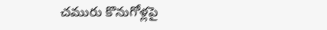చమురు కొనుగోళ్లపై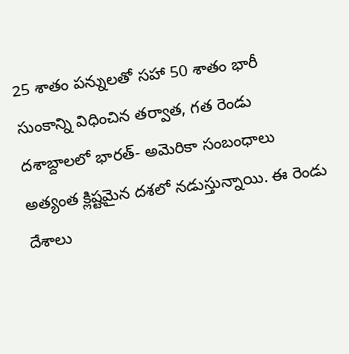25 శాతం పన్నులతో సహా 50 శాతం భారీ సుంకాన్ని విధించిన తర్వాత, గత రెండు దశాబ్దాలలో భారత్- అమెరికా సంబంధాలు అత్యంత క్లిష్టమైన దశలో నడుస్తున్నాయి. ఈ రెండు దేశాలు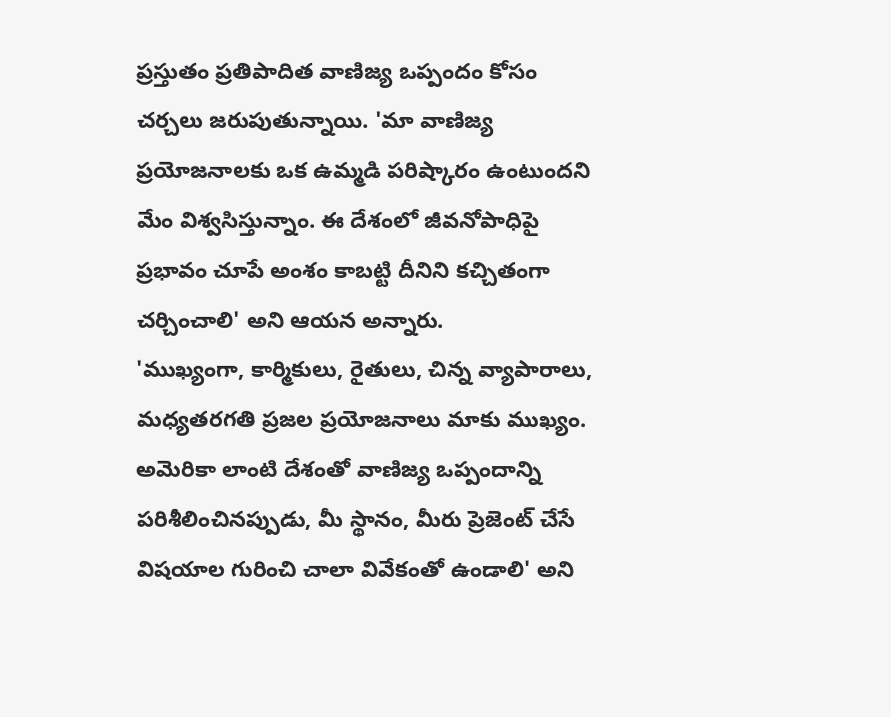ప్రస్తుతం ప్రతిపాదిత వాణిజ్య ఒప్పందం కోసం చర్చలు జరుపుతున్నాయి. 'మా వాణిజ్య ప్రయోజనాలకు ఒక ఉమ్మడి పరిష్కారం ఉంటుందని మేం విశ్వసిస్తున్నాం. ఈ దేశంలో జీవనోపాధిపై ప్రభావం చూపే అంశం కాబట్టి దీనిని కచ్చితంగా చర్చించాలి' అని ఆయన అన్నారు.
'ముఖ్యంగా, కార్మికులు, రైతులు, చిన్న వ్యాపారాలు, మధ్యతరగతి ప్రజల ప్రయోజనాలు మాకు ముఖ్యం. అమెరికా లాంటి దేశంతో వాణిజ్య ఒప్పందాన్ని పరిశీలించినప్పుడు, మీ స్థానం, మీరు ప్రెజెంట్ చేసే విషయాల గురించి చాలా వివేకంతో ఉండాలి' అని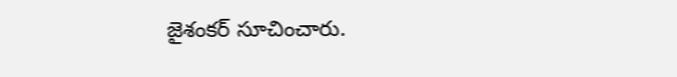జైశంకర్ సూచించారు.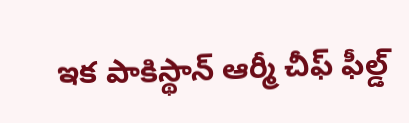ఇక పాకిస్థాన్ ఆర్మీ చీఫ్ ఫీల్డ్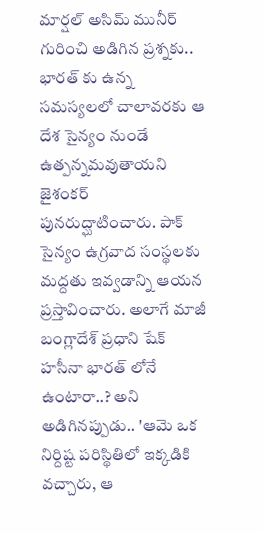మార్షల్ అసిమ్ మునీర్ గురించి అడిగిన ప్రశ్నకు.. భారత్ కు ఉన్న సమస్యలలో చాలావరకు ఆ దేశ సైన్యం నుండే ఉత్పన్నమవుతాయని జైశంకర్ పునరుద్ఘాటించారు. పాక్ సైన్యం ఉగ్రవాద సంస్థలకు మద్దతు ఇవ్వడాన్ని ఆయన ప్రస్తావించారు. అలాగే మాజీ బంగ్లాదేశ్ ప్రధాని షేక్ హసీనా భారత్ లోనే ఉంటారా..? అని అడిగినప్పుడు.. 'ఆమె ఒక నిర్దిష్ట పరిస్థితిలో ఇక్కడికి వచ్చారు, ఆ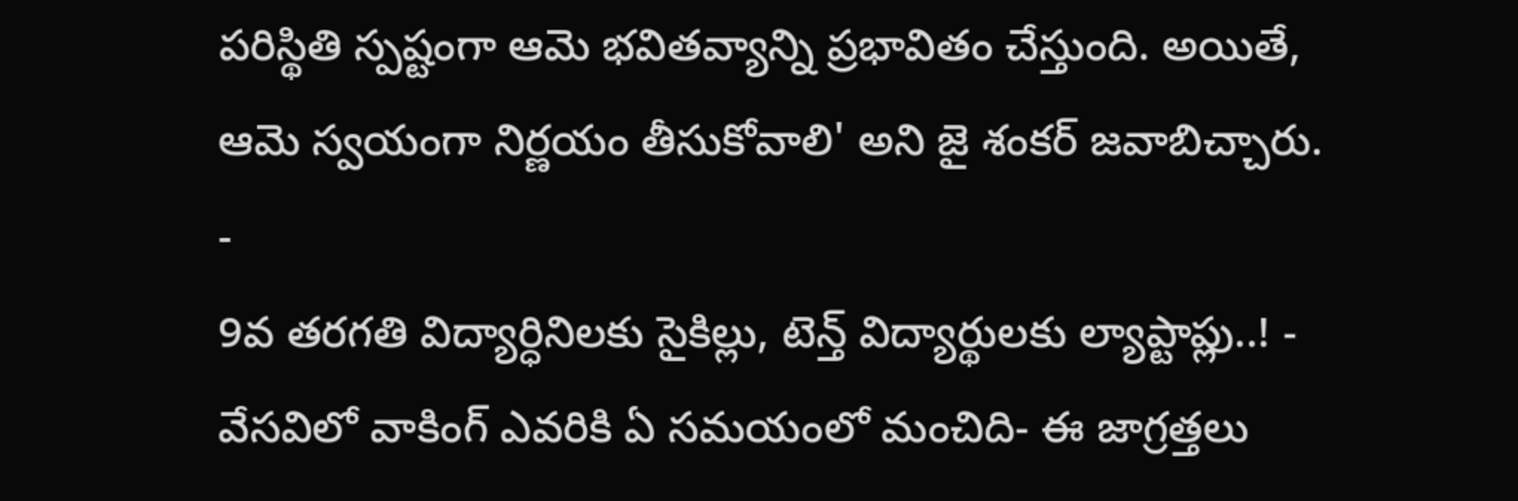పరిస్థితి స్పష్టంగా ఆమె భవితవ్యాన్ని ప్రభావితం చేస్తుంది. అయితే, ఆమె స్వయంగా నిర్ణయం తీసుకోవాలి' అని జై శంకర్ జవాబిచ్చారు.
-
9వ తరగతి విద్యార్ధినిలకు సైకిల్లు, టెన్త్ విద్యార్థులకు ల్యాప్టాప్లు..! -
వేసవిలో వాకింగ్ ఎవరికి ఏ సమయంలో మంచిది- ఈ జాగ్రత్తలు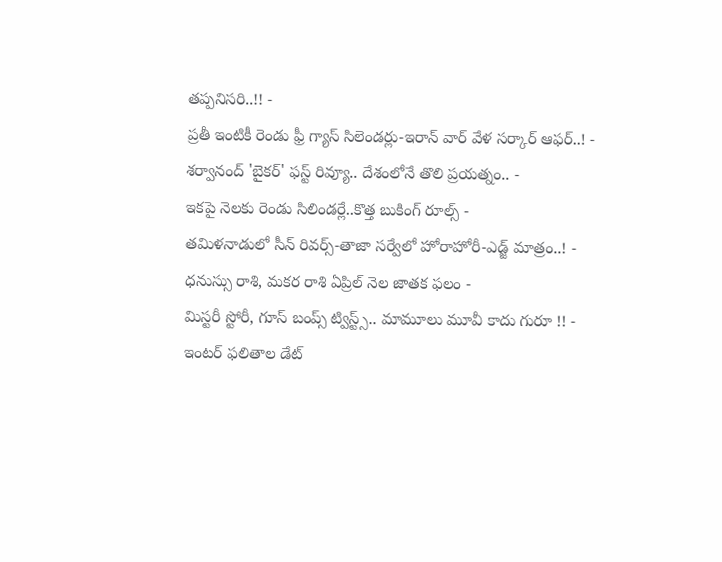తప్పనిసరి..!! -
ప్రతీ ఇంటికీ రెండు ఫ్రీ గ్యాస్ సిలెండర్లు-ఇరాన్ వార్ వేళ సర్కార్ ఆఫర్..! -
శర్వానంద్ 'బైకర్' ఫస్ట్ రివ్యూ.. దేశంలోనే తొలి ప్రయత్నం.. -
ఇకపై నెలకు రెండు సిలిండర్లే..కొత్త బుకింగ్ రూల్స్ -
తమిళనాడులో సీన్ రివర్స్-తాజా సర్వేలో హోరాహోరీ-ఎడ్జ్ మాత్రం..! -
ధనుస్సు రాశి, మకర రాశి ఏప్రిల్ నెల జాతక ఫలం -
మిస్టరీ స్టోరీ, గూస్ బంప్స్ ట్విస్ట్స్.. మామూలు మూవీ కాదు గురూ !! -
ఇంటర్ ఫలితాల డేట్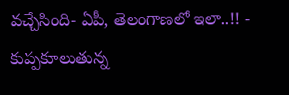వచ్చేసింది- ఏపీ, తెలంగాణలో ఇలా..!! -
కుప్పకూలుతున్న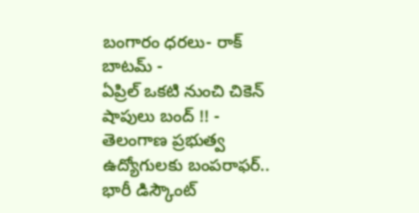బంగారం ధరలు- రాక్ బాటమ్ -
ఏప్రిల్ ఒకటి నుంచి చికెన్ షాపులు బంద్ !! -
తెలంగాణ ప్రభుత్వ ఉద్యోగులకు బంపరాఫర్.. భారీ డిస్కౌంట్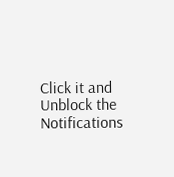Click it and Unblock the Notifications